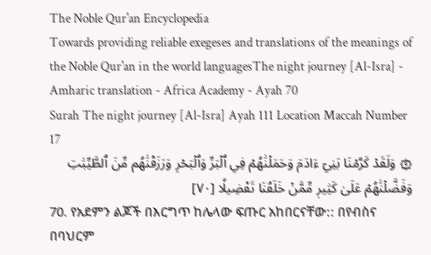The Noble Qur'an Encyclopedia
Towards providing reliable exegeses and translations of the meanings of the Noble Qur'an in the world languagesThe night journey [Al-Isra] - Amharic translation - Africa Academy - Ayah 70
Surah The night journey [Al-Isra] Ayah 111 Location Maccah Number 17
۞ وَلَقَدۡ كَرَّمۡنَا بَنِيٓ ءَادَمَ وَحَمَلۡنَٰهُمۡ فِي ٱلۡبَرِّ وَٱلۡبَحۡرِ وَرَزَقۡنَٰهُم مِّنَ ٱلطَّيِّبَٰتِ وَفَضَّلۡنَٰهُمۡ عَلَىٰ كَثِيرٖ مِّمَّنۡ خَلَقۡنَا تَفۡضِيلٗا [٧٠]
70. የአደምን ልጆች በእርግጥ ከሌላው ፍጡር አከበርናቸው:: በየብስና በባህርም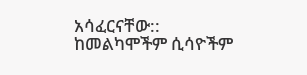አሳፈርናቸው:: ከመልካሞችም ሲሳዮችም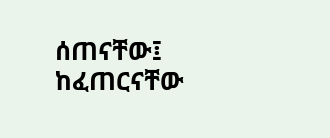ሰጠናቸው፤ ከፈጠርናቸው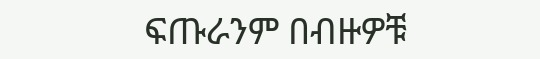ፍጡራንም በብዙዎቹ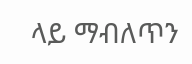ላይ ማብለጥን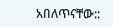አበለጥናቸው::